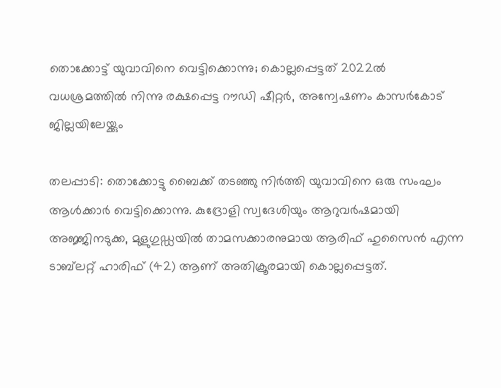തൊക്കോട്ട് യുവാവിനെ വെട്ടിക്കൊന്നു; കൊല്ലപ്പെട്ടത് 2022ല്‍ വധശ്രമത്തില്‍ നിന്നു രക്ഷപ്പെട്ട റൗഡി ഷീറ്റര്‍, അന്വേഷണം കാസര്‍കോട് ജില്ലയിലേയ്ക്കും

തലപ്പാടി: തൊക്കോട്ടു ബൈക്ക് തടഞ്ഞു നിര്‍ത്തി യുവാവിനെ ഒരു സംഘം ആള്‍ക്കാര്‍ വെട്ടിക്കൊന്നു. കുദ്രോളി സ്വദേശിയും ആറുവര്‍ഷമായി അജ്ജിനടുക്ക, മുളുഗുഡ്ഡയില്‍ താമസക്കാരനുമായ ആരിഫ് ഹുസൈന്‍ എന്ന ടാബ്‌ലറ്റ് ഹാരിഫ് (42) ആണ് അതിക്രൂരമായി കൊല്ലപ്പെട്ടത്.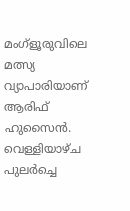മംഗ്‌ളൂരുവിലെ മത്സ്യ വ്യാപാരിയാണ് ആരിഫ് ഹുസൈന്‍. വെള്ളിയാഴ്ച പുലര്‍ച്ചെ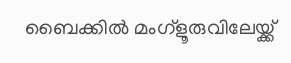ബൈക്കില്‍ മംഗ്‌ളൂരുവിലേയ്ക്ക്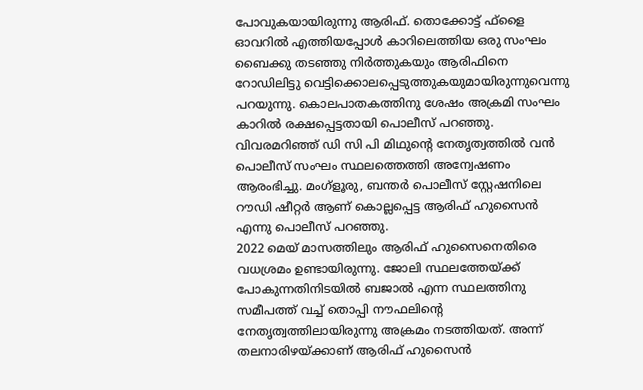പോവുകയായിരുന്നു ആരിഫ്. തൊക്കോട്ട് ഫ്‌ളൈ ഓവറില്‍ എത്തിയപ്പോള്‍ കാറിലെത്തിയ ഒരു സംഘം ബൈക്കു തടഞ്ഞു നിര്‍ത്തുകയും ആരിഫിനെ റോഡിലിട്ടു വെട്ടിക്കൊലപ്പെടുത്തുകയുമായിരുന്നുവെന്നു പറയുന്നു. കൊലപാതകത്തിനു ശേഷം അക്രമി സംഘം കാറില്‍ രക്ഷപ്പെട്ടതായി പൊലീസ് പറഞ്ഞു. വിവരമറിഞ്ഞ് ഡി സി പി മിഥുന്റെ നേതൃത്വത്തില്‍ വന്‍ പൊലീസ് സംഘം സ്ഥലത്തെത്തി അന്വേഷണം ആരംഭിച്ചു. മംഗ്‌ളൂരു, ബന്തര്‍ പൊലീസ് സ്റ്റേഷനിലെ റൗഡി ഷീറ്റര്‍ ആണ് കൊല്ലപ്പെട്ട ആരിഫ് ഹുസൈന്‍ എന്നു പൊലീസ് പറഞ്ഞു.
2022 മെയ് മാസത്തിലും ആരിഫ് ഹുസൈനെതിരെ വധശ്രമം ഉണ്ടായിരുന്നു. ജോലി സ്ഥലത്തേയ്ക്ക് പോകുന്നതിനിടയില്‍ ബജാല്‍ എന്ന സ്ഥലത്തിനു സമീപത്ത് വച്ച് തൊപ്പി നൗഫലിന്റെ നേതൃത്വത്തിലായിരുന്നു അക്രമം നടത്തിയത്. അന്ന് തലനാരിഴയ്ക്കാണ് ആരിഫ് ഹുസൈന്‍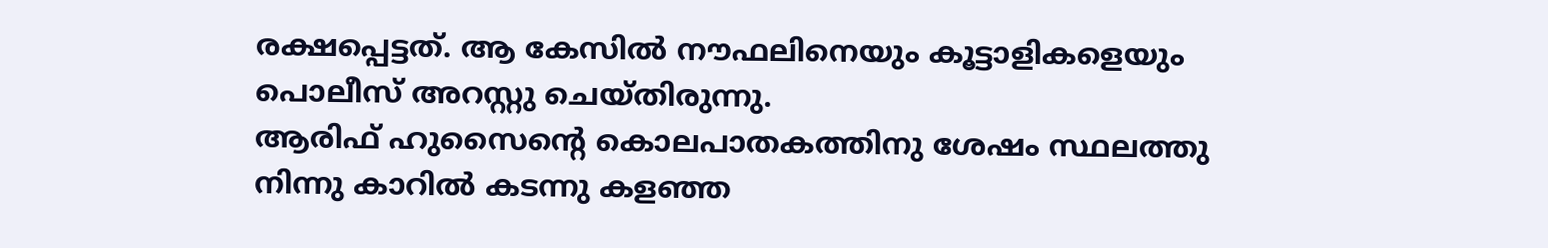രക്ഷപ്പെട്ടത്. ആ കേസില്‍ നൗഫലിനെയും കൂട്ടാളികളെയും പൊലീസ് അറസ്റ്റു ചെയ്തിരുന്നു.
ആരിഫ് ഹുസൈന്റെ കൊലപാതകത്തിനു ശേഷം സ്ഥലത്തു നിന്നു കാറില്‍ കടന്നു കളഞ്ഞ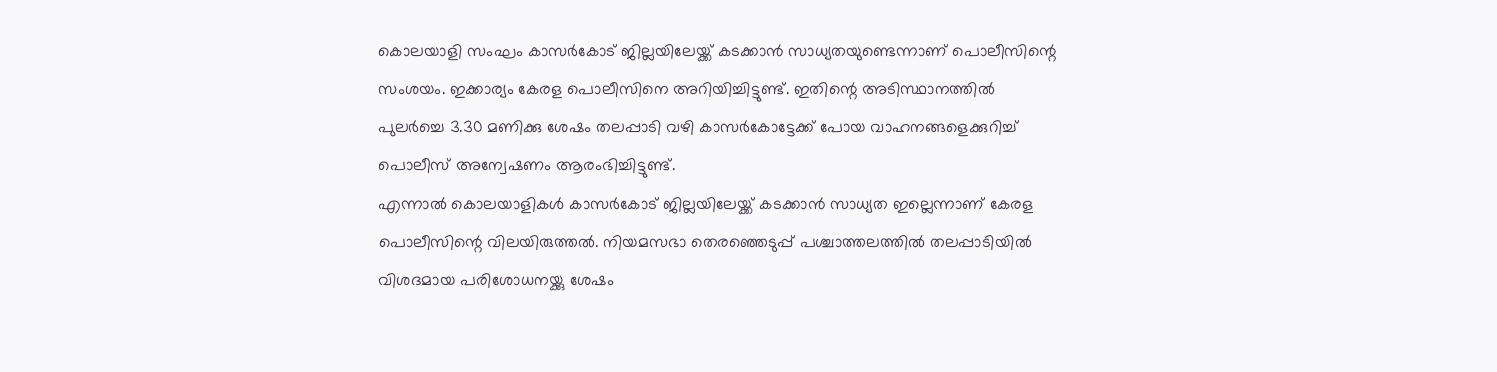കൊലയാളി സംഘം കാസര്‍കോട് ജില്ലയിലേയ്ക്ക് കടക്കാന്‍ സാധ്യതയുണ്ടെന്നാണ് പൊലീസിന്റെ സംശയം. ഇക്കാര്യം കേരള പൊലീസിനെ അറിയിച്ചിട്ടുണ്ട്. ഇതിന്റെ അടിസ്ഥാനത്തില്‍ പുലര്‍ച്ചെ 3.30 മണിക്കു ശേഷം തലപ്പാടി വഴി കാസര്‍കോട്ടേക്ക് പോയ വാഹനങ്ങളെക്കുറിച്ച് പൊലീസ് അന്വേഷണം ആരംഭിച്ചിട്ടുണ്ട്.
എന്നാല്‍ കൊലയാളികള്‍ കാസര്‍കോട് ജില്ലയിലേയ്ക്ക് കടക്കാന്‍ സാധ്യത ഇല്ലെന്നാണ് കേരള പൊലീസിന്റെ വിലയിരുത്തല്‍. നിയമസഭാ തെരഞ്ഞെടുപ്പ് പശ്ചാത്തലത്തില്‍ തലപ്പാടിയില്‍ വിശദമായ പരിശോധനയ്ക്കു ശേഷം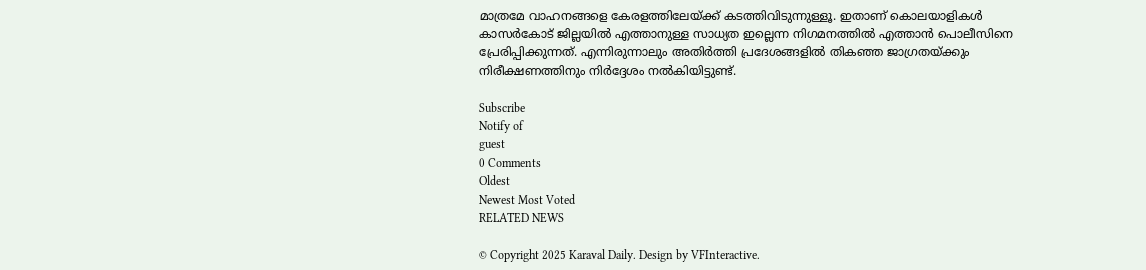മാത്രമേ വാഹനങ്ങളെ കേരളത്തിലേയ്ക്ക് കടത്തിവിടുന്നുള്ളൂ. ഇതാണ് കൊലയാളികള്‍ കാസര്‍കോട് ജില്ലയില്‍ എത്താനുള്ള സാധ്യത ഇല്ലെന്ന നിഗമനത്തില്‍ എത്താന്‍ പൊലീസിനെ പ്രേരിപ്പിക്കുന്നത്. എന്നിരുന്നാലും അതിര്‍ത്തി പ്രദേശങ്ങളില്‍ തികഞ്ഞ ജാഗ്രതയ്ക്കും നിരീക്ഷണത്തിനും നിര്‍ദ്ദേശം നല്‍കിയിട്ടുണ്ട്.

Subscribe
Notify of
guest
0 Comments
Oldest
Newest Most Voted
RELATED NEWS

© Copyright 2025 Karaval Daily. Design by VFInteractive.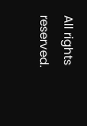All rights reserved.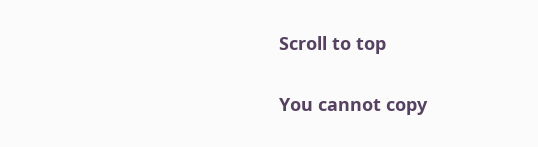Scroll to top

You cannot copy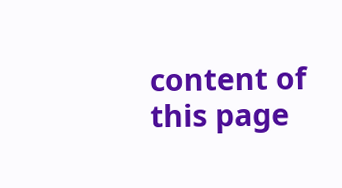content of this page